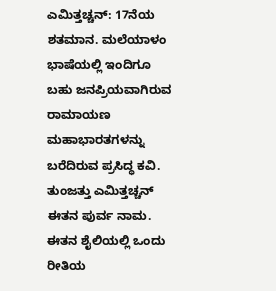ಎಮಿತ್ತಚ್ಚನ್: 17ನೆಯ ಶತಮಾನ. ಮಲೆಯಾಳಂ ಭಾಷೆಯಲ್ಲಿ ಇಂದಿಗೂ ಬಹು ಜನಪ್ರಿಯವಾಗಿರುವ ರಾಮಾಯಣ ಮಹಾಭಾರತಗಳನ್ನು ಬರೆದಿರುವ ಪ್ರಸಿದ್ಧ ಕವಿ. ತುಂಜತ್ತು ಎಮಿತ್ತಚ್ಚನ್ ಈತನ ಪುರ್ವ ನಾಮ. ಈತನ ಶೈಲಿಯಲ್ಲಿ ಒಂದು ರೀತಿಯ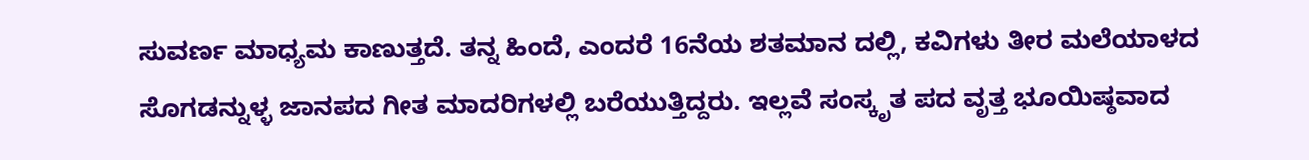ಸುವರ್ಣ ಮಾಧ್ಯಮ ಕಾಣುತ್ತದೆ. ತನ್ನ ಹಿಂದೆ, ಎಂದರೆ 16ನೆಯ ಶತಮಾನ ದಲ್ಲಿ, ಕವಿಗಳು ತೀರ ಮಲೆಯಾಳದ ಸೊಗಡನ್ನುಳ್ಳ ಜಾನಪದ ಗೀತ ಮಾದರಿಗಳಲ್ಲಿ ಬರೆಯುತ್ತಿದ್ದರು. ಇಲ್ಲವೆ ಸಂಸ್ಕೃತ ಪದ ವೃತ್ತ ಭೂಯಿಷ್ಠವಾದ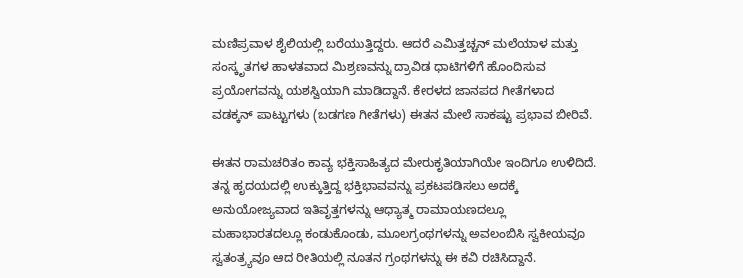ಮಣಿಪ್ರವಾಳ ಶೈಲಿಯಲ್ಲಿ ಬರೆಯುತ್ತಿದ್ದರು. ಆದರೆ ಎಮಿತ್ತಚ್ಚನ್ ಮಲೆಯಾಳ ಮತ್ತು ಸಂಸ್ಕೃತಗಳ ಹಾಳತವಾದ ಮಿಶ್ರಣವನ್ನು ದ್ರಾವಿಡ ಧಾಟಿಗಳಿಗೆ ಹೊಂದಿಸುವ ಪ್ರಯೋಗವನ್ನು ಯಶಸ್ವಿಯಾಗಿ ಮಾಡಿದ್ದಾನೆ. ಕೇರಳದ ಜಾನಪದ ಗೀತೆಗಳಾದ ವಡಕ್ಕನ್ ಪಾಟ್ಟುಗಳು (ಬಡಗಣ ಗೀತೆಗಳು) ಈತನ ಮೇಲೆ ಸಾಕಷ್ಟು ಪ್ರಭಾವ ಬೀರಿವೆ.

ಈತನ ರಾಮಚರಿತಂ ಕಾವ್ಯ ಭಕ್ತಿಸಾಹಿತ್ಯದ ಮೇರುಕೃತಿಯಾಗಿಯೇ ಇಂದಿಗೂ ಉಳಿದಿದೆ. ತನ್ನ ಹೃದಯದಲ್ಲಿ ಉಕ್ಕುತ್ತಿದ್ದ ಭಕ್ತಿಭಾವವನ್ನು ಪ್ರಕಟಪಡಿಸಲು ಅದಕ್ಕೆ ಅನುಯೋಜ್ಯವಾದ ಇತಿವೃತ್ತಗಳನ್ನು ಆಧ್ಯಾತ್ಮ ರಾಮಾಯಣದಲ್ಲೂ ಮಹಾಭಾರತದಲ್ಲೂ ಕಂಡುಕೊಂಡು, ಮೂಲಗ್ರಂಥಗಳನ್ನು ಅವಲಂಬಿಸಿ ಸ್ವಕೀಯವೂ ಸ್ವತಂತ್ರ್ಯವೂ ಆದ ರೀತಿಯಲ್ಲಿ ನೂತನ ಗ್ರಂಥಗಳನ್ನು ಈ ಕವಿ ರಚಿಸಿದ್ದಾನೆ.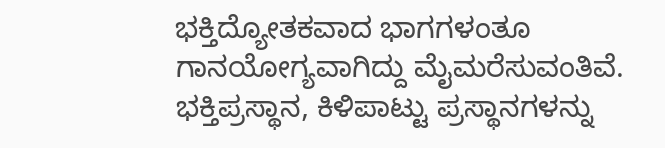ಭಕ್ತಿದ್ಯೋತಕವಾದ ಭಾಗಗಳಂತೂ ಗಾನಯೋಗ್ಯವಾಗಿದ್ದು ಮೈಮರೆಸುವಂತಿವೆ. ಭಕ್ತಿಪ್ರಸ್ಥಾನ, ಕಿಳಿಪಾಟ್ಟು ಪ್ರಸ್ಥಾನಗಳನ್ನು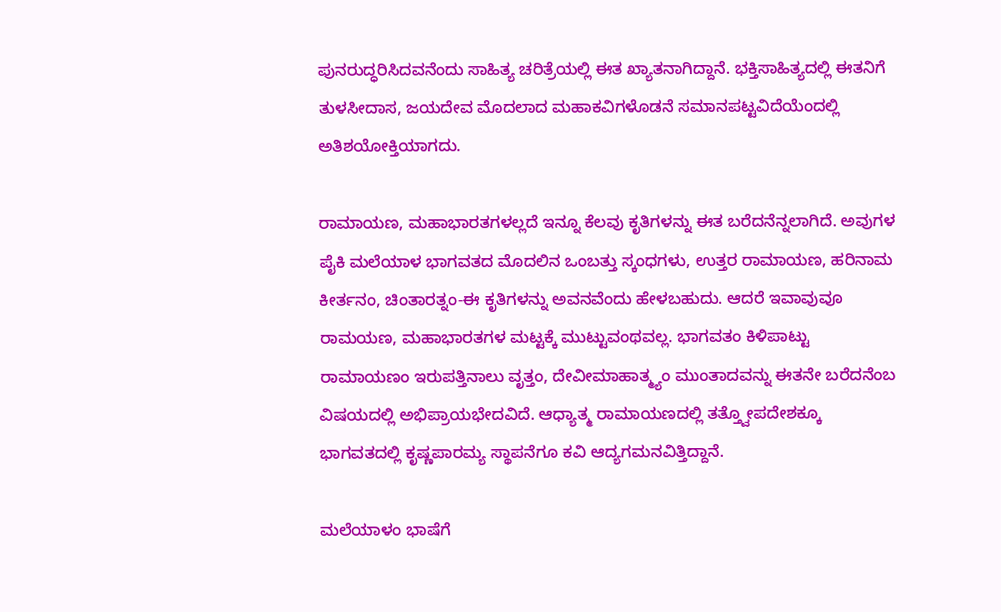ಪುನರುದ್ಧರಿಸಿದವನೆಂದು ಸಾಹಿತ್ಯ ಚರಿತ್ರೆಯಲ್ಲಿ ಈತ ಖ್ಯಾತನಾಗಿದ್ದಾನೆ. ಭಕ್ತಿಸಾಹಿತ್ಯದಲ್ಲಿ ಈತನಿಗೆ ತುಳಸೀದಾಸ, ಜಯದೇವ ಮೊದಲಾದ ಮಹಾಕವಿಗಳೊಡನೆ ಸಮಾನಪಟ್ಟವಿದೆಯೆಂದಲ್ಲಿ ಅತಿಶಯೋಕ್ತಿಯಾಗದು.

ರಾಮಾಯಣ, ಮಹಾಭಾರತಗಳಲ್ಲದೆ ಇನ್ನೂ ಕೆಲವು ಕೃತಿಗಳನ್ನು ಈತ ಬರೆದನೆನ್ನಲಾಗಿದೆ. ಅವುಗಳ ಪೈಕಿ ಮಲೆಯಾಳ ಭಾಗವತದ ಮೊದಲಿನ ಒಂಬತ್ತು ಸ್ಕಂಧಗಳು, ಉತ್ತರ ರಾಮಾಯಣ, ಹರಿನಾಮ ಕೀರ್ತನಂ, ಚಿಂತಾರತ್ನಂ-ಈ ಕೃತಿಗಳನ್ನು ಅವನವೆಂದು ಹೇಳಬಹುದು. ಆದರೆ ಇವಾವುವೂ ರಾಮಯಣ, ಮಹಾಭಾರತಗಳ ಮಟ್ಟಕ್ಕೆ ಮುಟ್ಟುವಂಥವಲ್ಲ. ಭಾಗವತಂ ಕಿಳಿಪಾಟ್ಟು ರಾಮಾಯಣಂ ಇರುಪತ್ತಿನಾಲು ವೃತ್ತಂ, ದೇವೀಮಾಹಾತ್ಮ್ಯಂ ಮುಂತಾದವನ್ನು ಈತನೇ ಬರೆದನೆಂಬ ವಿಷಯದಲ್ಲಿ ಅಭಿಪ್ರಾಯಭೇದವಿದೆ. ಆಧ್ಯಾತ್ಮ ರಾಮಾಯಣದಲ್ಲಿ ತತ್ತ್ವೋಪದೇಶಕ್ಕೂ ಭಾಗವತದಲ್ಲಿ ಕೃಷ್ಣಪಾರಮ್ಯ ಸ್ಥಾಪನೆಗೂ ಕವಿ ಆದ್ಯಗಮನವಿತ್ತಿದ್ದಾನೆ.

ಮಲೆಯಾಳಂ ಭಾಷೆಗೆ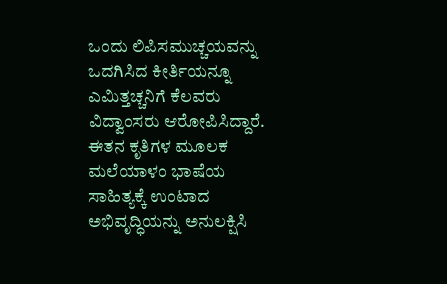ಒಂದು ಲಿಪಿಸಮುಚ್ಚಯವನ್ನು ಒದಗಿಸಿದ ಕೀರ್ತಿಯನ್ನೂ ಎಮಿತ್ತಚ್ಚನಿಗೆ ಕೆಲವರು ವಿದ್ವಾಂಸರು ಆರೋಪಿಸಿದ್ದಾರೆ. ಈತನ ಕೃತಿಗಳ ಮೂಲಕ ಮಲೆಯಾಳಂ ಭಾಷೆಯ ಸಾಹಿತ್ಯಕ್ಕೆ ಉಂಟಾದ ಅಭಿವೃದ್ಧಿಯನ್ನು ಅನುಲಕ್ಷಿಸಿ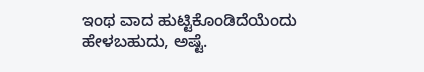ಇಂಥ ವಾದ ಹುಟ್ಟಿಕೊಂಡಿದೆಯೆಂದು ಹೇಳಬಹುದು, ಅಷ್ಟೆ.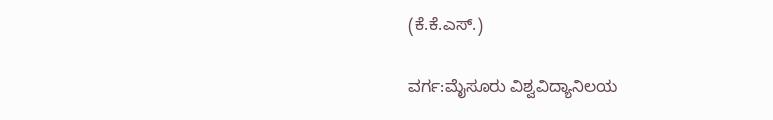(ಕೆ.ಕೆ.ಎಸ್.)

ವರ್ಗ:ಮೈಸೂರು ವಿಶ್ವವಿದ್ಯಾನಿಲಯ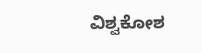ವಿಶ್ವಕೋಶ